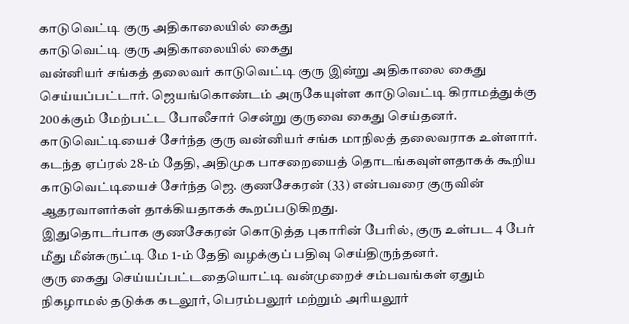காடுவெட்டி குரு அதிகாலையில் கைது
காடுவெட்டி குரு அதிகாலையில் கைது
வன்னியர் சங்கத் தலைவர் காடுவெட்டி குரு இன்று அதிகாலை கைது செய்யப்பட்டார். ஜெயங்கொண்டம் அருகேயுள்ள காடுவெட்டி கிராமத்துக்கு 200க்கும் மேற்பட்ட போலீசார் சென்று குருவை கைது செய்தனர்.
காடுவெட்டியைச் சேர்ந்த குரு வன்னியர் சங்க மாநிலத் தலைவராக உள்ளார். கடந்த ஏப்ரல் 28-ம் தேதி, அதிமுக பாசறையைத் தொடங்கவுள்ளதாகக் கூறிய காடுவெட்டியைச் சேர்ந்த ஜெ. குணசேகரன் (33) என்பவரை குருவின் ஆதரவாளர்கள் தாக்கியதாகக் கூறப்படுகிறது.
இதுதொடர்பாக குணசேகரன் கொடுத்த புகாரின் பேரில், குரு உள்பட 4 பேர் மீது மீன்சுருட்டி மே 1-ம் தேதி வழக்குப் பதிவு செய்திருந்தனர்.
குரு கைது செய்யப்பட்டதையொட்டி வன்முறைச் சம்பவங்கள் ஏதும் நிகழாமல் தடுக்க கடலூர், பெரம்பலூர் மற்றும் அரியலூர்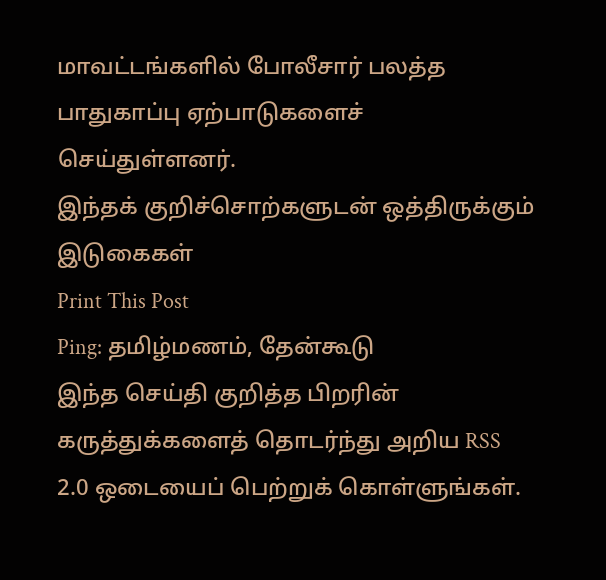மாவட்டங்களில் போலீசார் பலத்த பாதுகாப்பு ஏற்பாடுகளைச் செய்துள்ளனர்.
இந்தக் குறிச்சொற்களுடன் ஒத்திருக்கும் இடுகைகள்
Print This Post
Ping: தமிழ்மணம், தேன்கூடு
இந்த செய்தி குறித்த பிறரின் கருத்துக்களைத் தொடர்ந்து அறிய RSS 2.0 ஒடையைப் பெற்றுக் கொள்ளுங்கள்.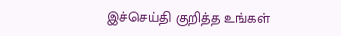இச்செய்தி குறித்த உங்கள்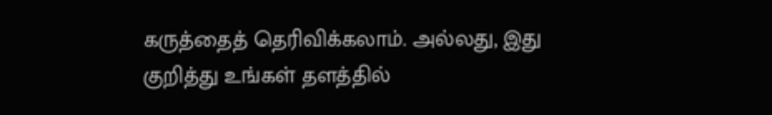கருத்தைத் தெரிவிக்கலாம். அல்லது, இது குறித்து உங்கள் தளத்தில்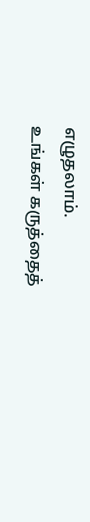எழுதலாம்.
உங்கள் கருத்தைத்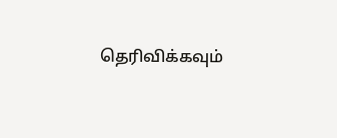தெரிவிக்கவும்